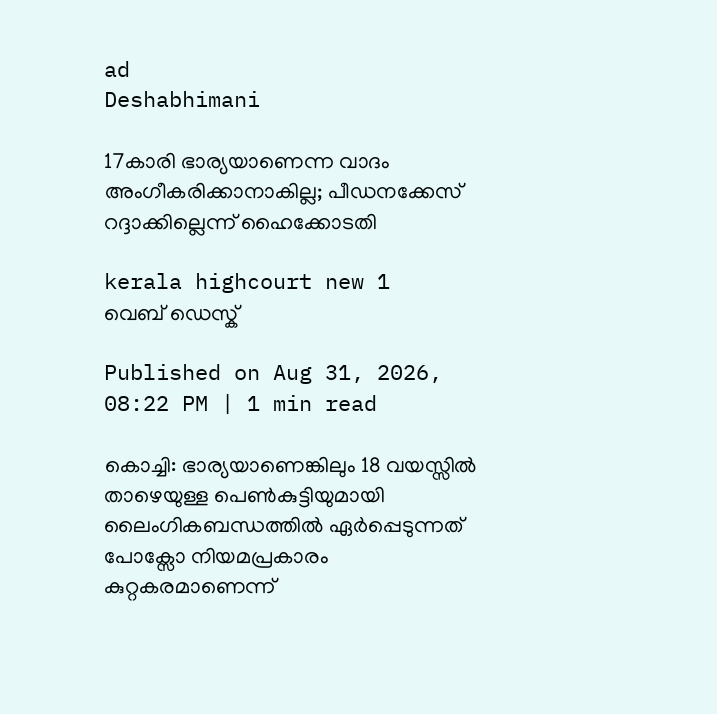ad
Deshabhimani

17കാരി ഭാര്യയാണെന്ന വാദം അംഗീകരിക്കാനാകില്ല; പീഡനക്കേസ് റദ്ദാക്കില്ലെന്ന് ഹൈക്കോടതി

kerala highcourt new 1
വെബ് ഡെസ്ക്

Published on Aug 31, 2026, 08:22 PM | 1 min read

കൊച്ചി: ഭാര്യയാണെങ്കിലും 18 വയസ്സിൽ താഴെയുള്ള പെൺകുട്ടിയുമായി ലൈംഗികബന്ധത്തിൽ ഏർപ്പെടുന്നത് പോക്സോ നിയമപ്രകാരം കുറ്റകരമാണെന്ന്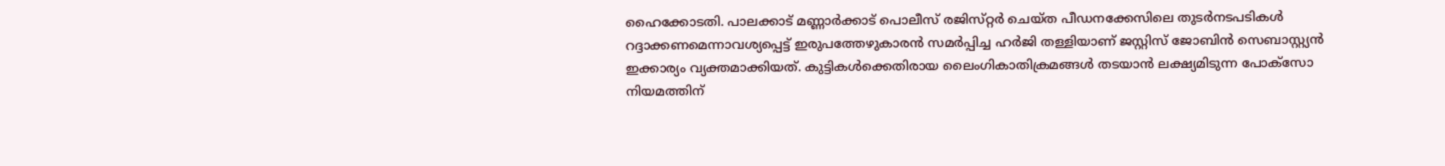ഹൈക്കോടതി. പാലക്കാട് മണ്ണാർക്കാട് പൊലീസ് രജിസ്‌റ്റർ ചെയ്ത പീഡനക്കേസിലെ തുടർനടപടികൾ റദ്ദാക്കണമെന്നാവശ്യപ്പെട്ട് ഇരുപത്തേഴുകാരൻ സമർപ്പിച്ച ഹർജി തള്ളിയാണ് ജസ്റ്റിസ് ജോബിൻ സെബാസ്റ്റ്യൻ ഇക്കാര്യം വ്യക്തമാക്കിയത്. കുട്ടികൾക്കെതിരായ ലൈംഗികാതിക്രമങ്ങൾ തടയാൻ ലക്ഷ്യമിടുന്ന പോക്സോ നിയമത്തിന്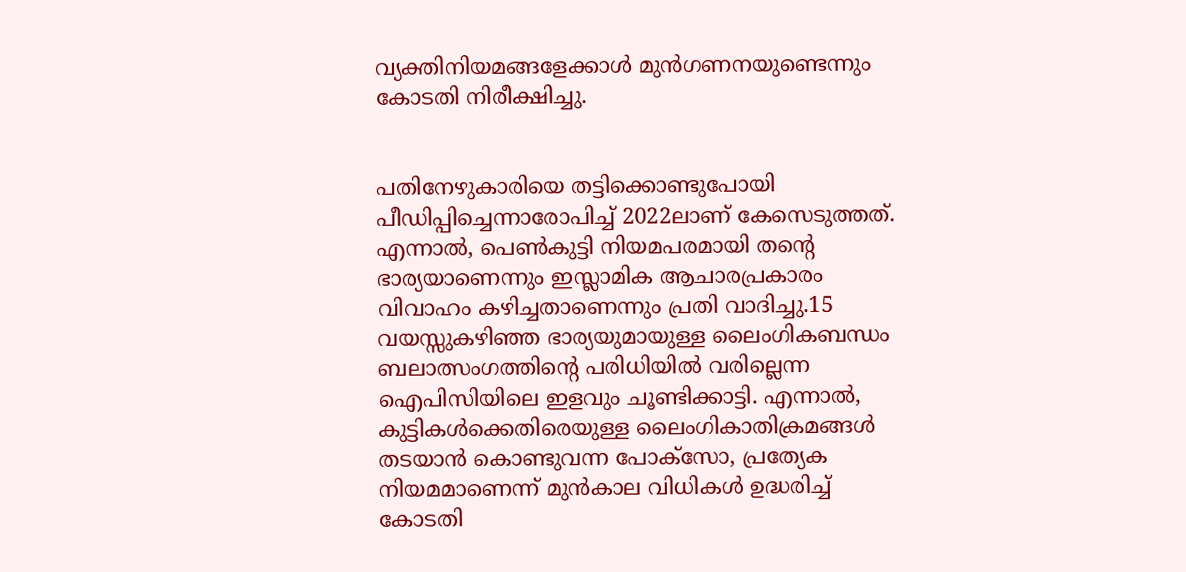വ്യക്തിനിയമങ്ങളേക്കാൾ മുൻഗണനയുണ്ടെന്നും കോടതി നിരീക്ഷിച്ചു.


പതിനേഴുകാരിയെ തട്ടിക്കൊണ്ടുപോയി പീഡിപ്പിച്ചെന്നാരോപിച്ച് 2022ലാണ് കേസെടുത്തത്. എന്നാൽ, പെൺകുട്ടി നിയമപരമായി തന്റെ ഭാര്യയാണെന്നും ഇസ്ലാമിക ആചാരപ്രകാരം വിവാഹം കഴിച്ചതാണെന്നും പ്രതി വാദിച്ചു.15 വയസ്സുകഴിഞ്ഞ ഭാര്യയുമായുള്ള ലൈംഗികബന്ധം ബലാത്സംഗത്തിന്റെ പരിധിയിൽ വരില്ലെന്ന ഐപിസിയിലെ ഇളവും ചൂണ്ടിക്കാട്ടി. എന്നാൽ, കുട്ടികൾക്കെതിരെയുള്ള ലൈംഗികാതിക്രമങ്ങൾ തടയാൻ കൊണ്ടുവന്ന പോക്സോ, പ്രത്യേക നിയമമാണെന്ന് മുൻകാല വിധികൾ ഉദ്ധരിച്ച് കോടതി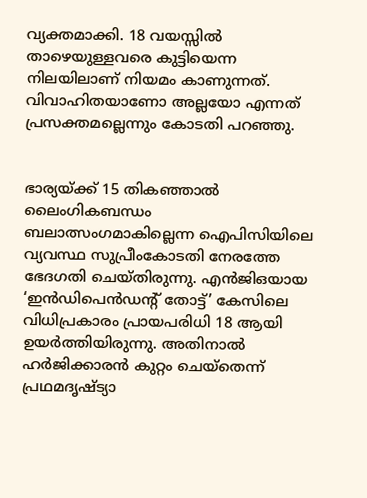വ്യക്തമാക്കി. 18 വയസ്സിൽ താഴെയുള്ളവരെ കുട്ടിയെന്ന നിലയിലാണ് നിയമം കാണുന്നത്. വിവാഹിതയാണോ അല്ലയോ എന്നത് പ്രസക്തമല്ലെന്നും കോടതി പറഞ്ഞു.


ഭാര്യയ്ക്ക് 15 തികഞ്ഞാൽ ലൈംഗികബന്ധം ബലാത്സംഗമാകില്ലെന്ന ഐപിസിയിലെ വ്യവസ്ഥ സുപ്രീംകോടതി നേരത്തേ ഭേദഗതി ചെയ്തിരുന്നു. എൻജിഒയായ ‘ഇൻഡിപെൻഡന്റ് തോട്ട്’ കേസിലെ വിധിപ്രകാരം പ്രായപരിധി 18 ആയി ഉയർത്തിയിരുന്നു. അതിനാൽ ഹർജിക്കാരൻ കുറ്റം ചെയ്‌തെന്ന് പ്രഥമദൃഷ്ട്യാ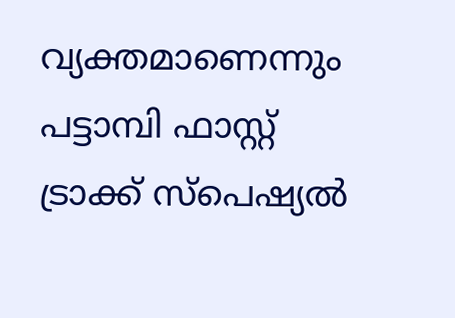വ്യക്തമാണെന്നും പട്ടാമ്പി ഫാസ്റ്റ് ട്രാക്ക് സ്പെഷ്യൽ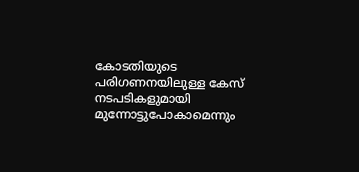കോടതിയുടെ പരിഗണനയിലുള്ള കേസ് നടപടികളുമായി മുന്നോട്ടുപോകാമെന്നും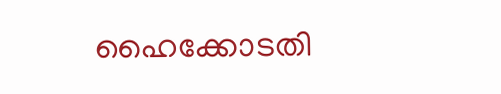ഹൈക്കോടതി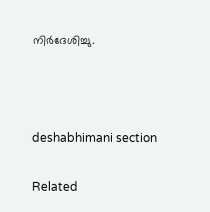നിർദേശിച്ചു.



deshabhimani section

Related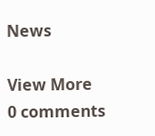News

View More
0 comments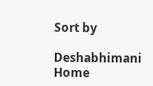Sort by

Deshabhimani
Home